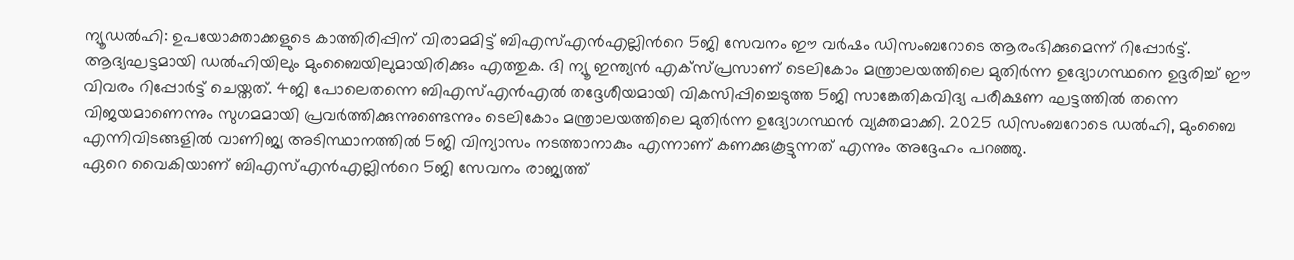ന്യൂഡൽഹി: ഉപയോക്താക്കളുടെ കാത്തിരിപ്പിന് വിരാമമിട്ട് ബിഎസ്എൻഎല്ലിൻറെ 5ജി സേവനം ഈ വർഷം ഡിസംബറോടെ ആരംഭിക്കുമെന്ന് റിപ്പോർട്ട്. ആദ്യഘട്ടമായി ഡൽഹിയിലും മുംബൈയിലുമായിരിക്കും എത്തുക. ദി ന്യൂ ഇന്ത്യൻ എക്സ്പ്രസാണ് ടെലികോം മന്ത്രാലയത്തിലെ മുതിർന്ന ഉദ്യോഗസ്ഥനെ ഉദ്ദരിച്ച് ഈ വിവരം റിപ്പോർട്ട് ചെയ്തത്. 4ജി പോലെതന്നെ ബിഎസ്എൻഎൽ തദ്ദേശീയമായി വികസിപ്പിച്ചെടുത്ത 5ജി സാങ്കേതികവിദ്യ പരീക്ഷണ ഘട്ടത്തിൽ തന്നെ വിജയമാണെന്നും സുഗമമായി പ്രവർത്തിക്കുന്നുണ്ടെന്നും ടെലികോം മന്ത്രാലയത്തിലെ മുതിർന്ന ഉദ്യോഗസ്ഥൻ വ്യക്തമാക്കി. 2025 ഡിസംബറോടെ ഡൽഹി, മുംബൈ എന്നിവിടങ്ങളിൽ വാണിജ്യ അടിസ്ഥാനത്തിൽ 5ജി വിന്യാസം നടത്താനാകും എന്നാണ് കണക്കുകൂട്ടുന്നത് എന്നും അദ്ദേഹം പറഞ്ഞു.
ഏറെ വൈകിയാണ് ബിഎസ്എൻഎല്ലിൻറെ 5ജി സേവനം രാജ്യത്ത്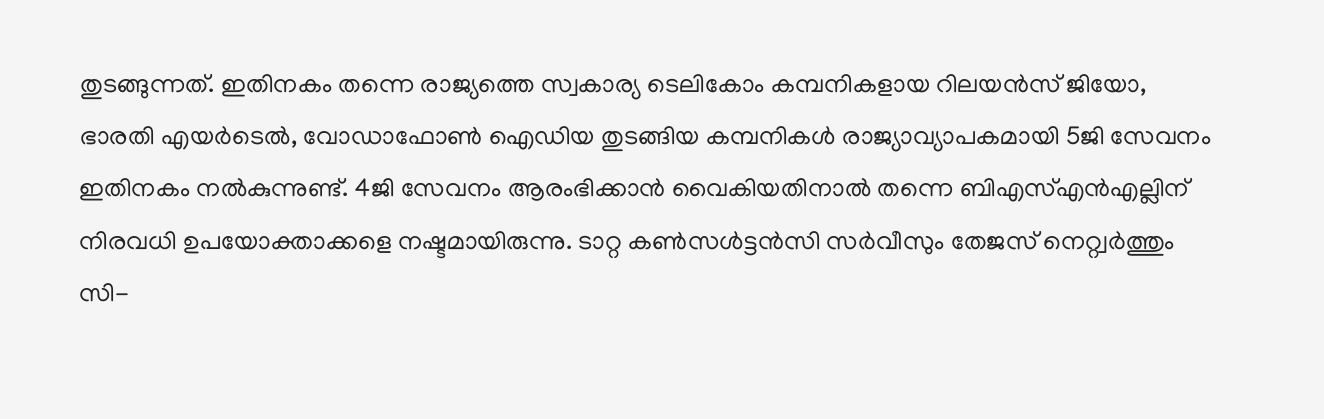തുടങ്ങുന്നത്. ഇതിനകം തന്നെ രാജ്യത്തെ സ്വകാര്യ ടെലികോം കമ്പനികളായ റിലയൻസ് ജിയോ, ഭാരതി എയർടെൽ, വോഡാഫോൺ ഐഡിയ തുടങ്ങിയ കമ്പനികൾ രാജ്യാവ്യാപകമായി 5ജി സേവനം ഇതിനകം നൽകുന്നുണ്ട്. 4ജി സേവനം ആരംഭിക്കാൻ വൈകിയതിനാൽ തന്നെ ബിഎസ്എൻഎല്ലിന് നിരവധി ഉപയോക്താക്കളെ നഷ്ടമായിരുന്നു. ടാറ്റ കൺസൾട്ടൻസി സർവീസും തേജസ് നെറ്റ്വർത്തും സി-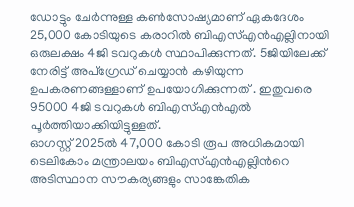ഡോട്ടും ചേർന്നുള്ള കൺസോഷ്യമാണ് ഏകദേശം 25,000 കോടിയുടെ കരാറിൽ ബിഎസ്എൻഎല്ലിനായി ഒരുലക്ഷം 4ജി ടവറുകൾ സ്ഥാപിക്കുന്നത്. 5ജിയിലേക്ക് നേരിട്ട് അപ്ഗ്രേഡ് ചെയ്യാൻ കഴിയുന്ന ഉപകരണങ്ങള്ളാണ് ഉപയോഗിക്കുന്നത് . ഇതുവരെ 95000 4ജി ടവറുകൾ ബിഎസ്എൻഎൽ പൂർത്തിയാക്കിയിട്ടുള്ളത്.
ഓഗസ്റ്റ് 2025ൽ 47,000 കോടി രൂപ അധികമായി ടെലികോം മന്ത്രാലയം ബിഎസ്എൻഎല്ലിൻറെ അടിസ്ഥാന സൗകര്യങ്ങളും സാങ്കേതിക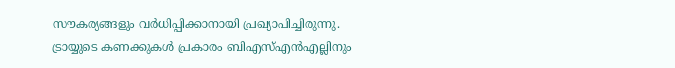സൗകര്യങ്ങളും വർധിപ്പിക്കാനായി പ്രഖ്യാപിച്ചിരുന്നു. ട്രായ്യുടെ കണക്കുകൾ പ്രകാരം ബിഎസ്എൻഎല്ലിനും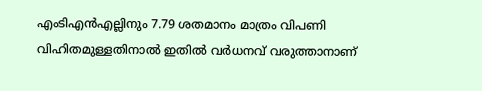എംടിഎൻഎല്ലിനും 7.79 ശതമാനം മാത്രം വിപണി വിഹിതമുള്ളതിനാൽ ഇതിൽ വർധനവ് വരുത്താനാണ്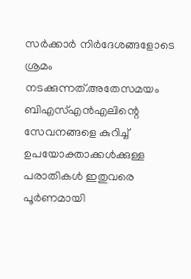സർക്കാർ നിർദേശങ്ങളോടെ ശ്രമം നടക്കുന്നത്.അതേസമയം ബിഎസ്എൻഎലിന്റെ സേവനങ്ങളെ കുറിച്ച് ഉപയോക്താക്കൾക്കുള്ള പരാതികൾ ഇതുവരെ പൂർണമായി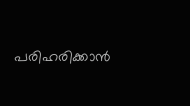പരിഹരിക്കാൻ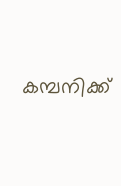കമ്പനിക്ക്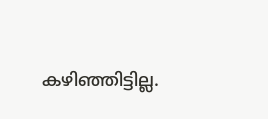കഴിഞ്ഞിട്ടില്ല.